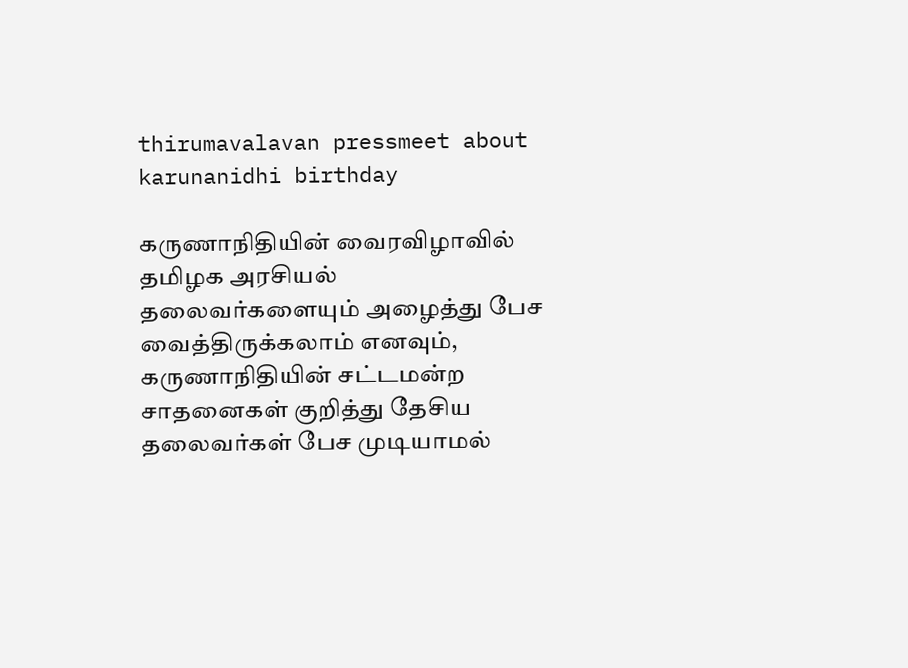thirumavalavan pressmeet about karunanidhi birthday

கருணாநிதியின் வைரவிழாவில் தமிழக அரசியல் தலைவர்களையும் அழைத்து பேச வைத்திருக்கலாம் எனவும், கருணாநிதியின் சட்டமன்ற சாதனைகள் குறித்து தேசிய தலைவர்கள் பேச முடியாமல்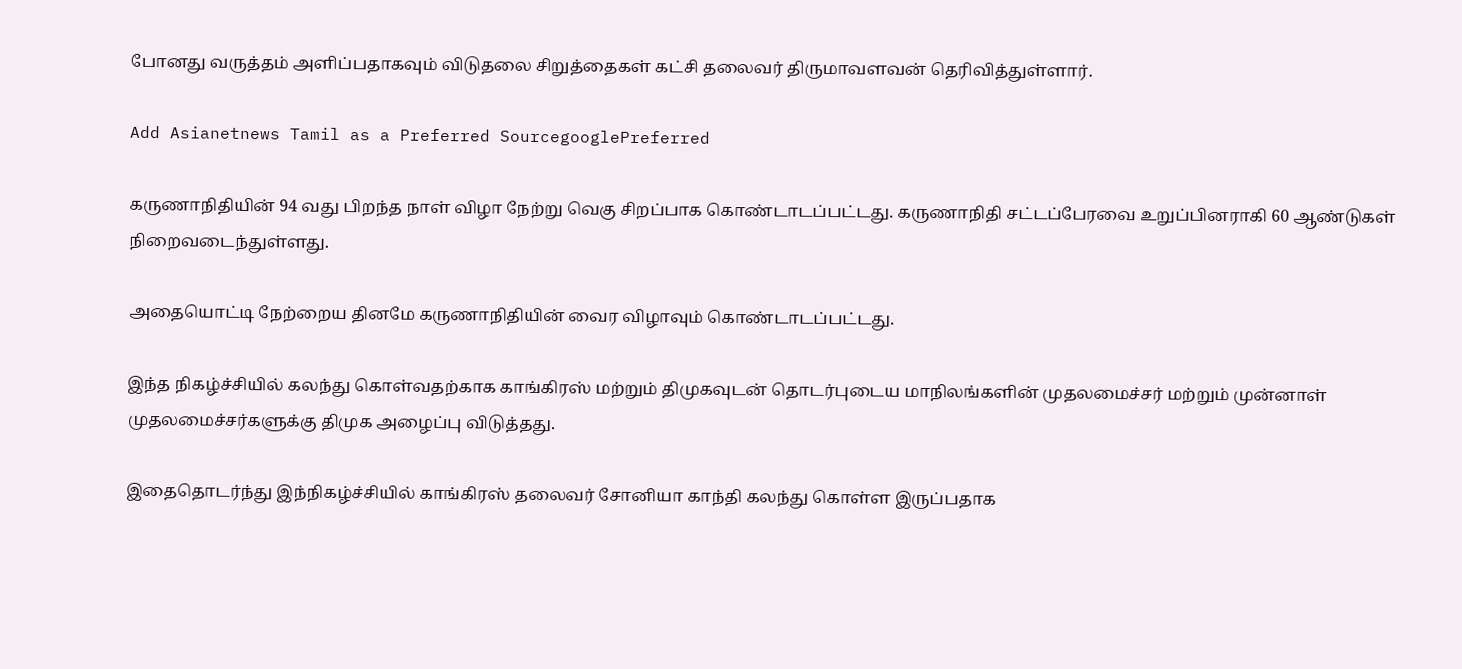போனது வருத்தம் அளிப்பதாகவும் விடுதலை சிறுத்தைகள் கட்சி தலைவர் திருமாவளவன் தெரிவித்துள்ளார்.

Add Asianetnews Tamil as a Preferred SourcegooglePreferred

கருணாநிதியின் 94 வது பிறந்த நாள் விழா நேற்று வெகு சிறப்பாக கொண்டாடப்பட்டது. கருணாநிதி சட்டப்பேரவை உறுப்பினராகி 60 ஆண்டுகள் நிறைவடைந்துள்ளது.

அதையொட்டி நேற்றைய தினமே கருணாநிதியின் வைர விழாவும் கொண்டாடப்பட்டது.

இந்த நிகழ்ச்சியில் கலந்து கொள்வதற்காக காங்கிரஸ் மற்றும் திமுகவுடன் தொடர்புடைய மாநிலங்களின் முதலமைச்சர் மற்றும் முன்னாள் முதலமைச்சர்களுக்கு திமுக அழைப்பு விடுத்தது.

இதைதொடர்ந்து இந்நிகழ்ச்சியில் காங்கிரஸ் தலைவர் சோனியா காந்தி கலந்து கொள்ள இருப்பதாக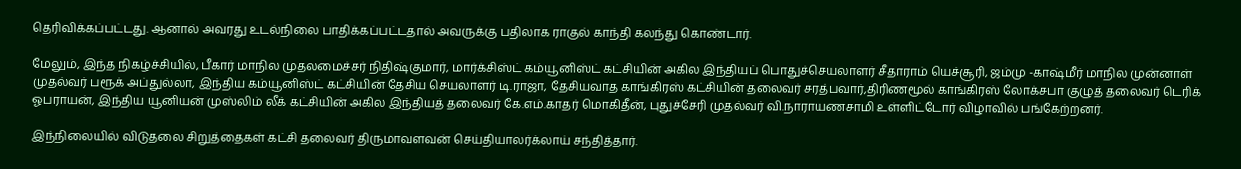தெரிவிக்கப்பட்டது. ஆனால் அவரது உடல்நிலை பாதிக்கப்பட்டதால் அவருக்கு பதிலாக ராகுல் காந்தி கலந்து கொண்டார்.

மேலும், இந்த நிகழ்ச்சியில், பீகார் மாநில முதலமைச்சர் நிதிஷ்குமார், மார்க்சிஸ்ட் கம்யூனிஸ்ட் கட்சியின் அகில இந்தியப் பொதுச்செயலாளர் சீதாராம் யெச்சூரி, ஜம்மு -காஷ்மீர் மாநில முன்னாள் முதல்வர் பரூக் அப்துல்லா, இந்திய கம்யூனிஸ்ட் கட்சியின் தேசிய செயலாளர் டி.ராஜா, தேசியவாத காங்கிரஸ் கட்சியின் தலைவர் சரத்பவார்,திரிணமூல் காங்கிரஸ் லோக்சபா குழுத் தலைவர் டெரிக் ஓபராயன், இந்திய யூனியன் முஸ்லிம் லீக் கட்சியின் அகில இந்தியத் தலைவர் கே.எம்.காதர் மொகிதீன், புதுச்சேரி முதல்வர் வி.நாராயணசாமி உள்ளிட்டோர் விழாவில் பங்கேற்றனர்.

இந்நிலையில் விடுதலை சிறுத்தைகள் கட்சி தலைவர் திருமாவளவன் செய்தியாலர்க்லாய் சந்தித்தார்.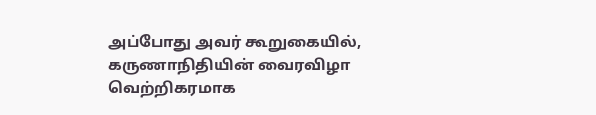அப்போது அவர் கூறுகையில், கருணாநிதியின் வைரவிழா வெற்றிகரமாக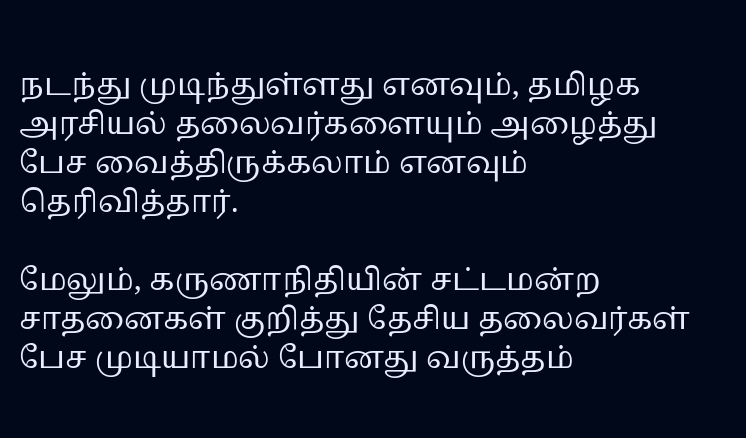நடந்து முடிந்துள்ளது எனவும், தமிழக அரசியல் தலைவர்களையும் அழைத்து பேச வைத்திருக்கலாம் எனவும் தெரிவித்தார்.

மேலும், கருணாநிதியின் சட்டமன்ற சாதனைகள் குறித்து தேசிய தலைவர்கள் பேச முடியாமல் போனது வருத்தம்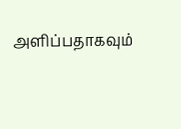அளிப்பதாகவும்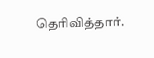தெரிவித்தார்.